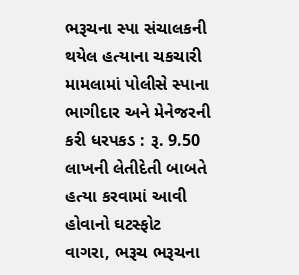ભરૂચના સ્પા સંચાલકની થયેલ હત્યાના ચકચારી મામલામાં પોલીસે સ્પાના ભાગીદાર અને મેનેજરની કરી ધરપકડ : રૂ. 9.50 લાખની લેતીદેતી બાબતે હત્યા કરવામાં આવી હોવાનો ઘટસ્ફોટ
વાગરા, ભરૂચ ભરૂચના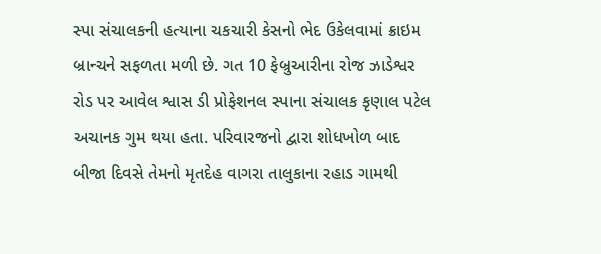સ્પા સંચાલકની હત્યાના ચકચારી કેસનો ભેદ ઉકેલવામાં ક્રાઇમ બ્રાન્ચને સફળતા મળી છે. ગત 10 ફેબ્રુઆરીના રોજ ઝાડેશ્વર રોડ પર આવેલ શ્વાસ ડી પ્રોફેશનલ સ્પાના સંચાલક કૃણાલ પટેલ અચાનક ગુમ થયા હતા. પરિવારજનો દ્વારા શોધખોળ બાદ બીજા દિવસે તેમનો મૃતદેહ વાગરા તાલુકાના રહાડ ગામથી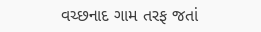વચ્છનાદ ગામ તરફ જતાં